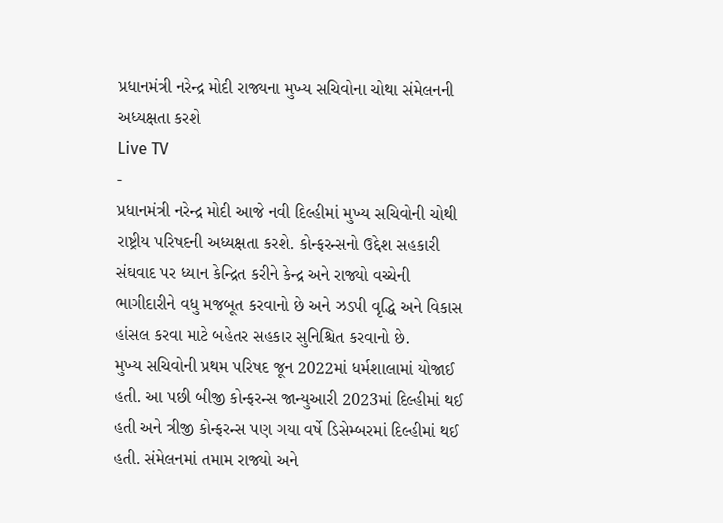પ્રધાનમંત્રી નરેન્દ્ર મોદી રાજ્યના મુખ્ય સચિવોના ચોથા સંમેલનની અધ્યક્ષતા કરશે
Live TV
-
પ્રધાનમંત્રી નરેન્દ્ર મોદી આજે નવી દિલ્હીમાં મુખ્ય સચિવોની ચોથી રાષ્ટ્રીય પરિષદની અધ્યક્ષતા કરશે. કોન્ફરન્સનો ઉદ્દેશ સહકારી સંઘવાદ પર ધ્યાન કેન્દ્રિત કરીને કેન્દ્ર અને રાજ્યો વચ્ચેની ભાગીદારીને વધુ મજબૂત કરવાનો છે અને ઝડપી વૃદ્ધિ અને વિકાસ હાંસલ કરવા માટે બહેતર સહકાર સુનિશ્ચિત કરવાનો છે.
મુખ્ય સચિવોની પ્રથમ પરિષદ જૂન 2022માં ધર્મશાલામાં યોજાઈ હતી. આ પછી બીજી કોન્ફરન્સ જાન્યુઆરી 2023માં દિલ્હીમાં થઈ હતી અને ત્રીજી કોન્ફરન્સ પણ ગયા વર્ષે ડિસેમ્બરમાં દિલ્હીમાં થઈ હતી. સંમેલનમાં તમામ રાજ્યો અને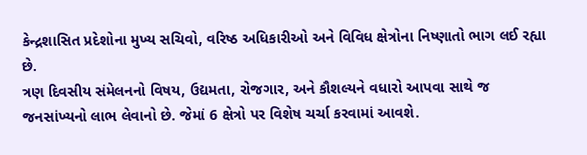કેન્દ્રશાસિત પ્રદેશોના મુખ્ય સચિવો, વરિષ્ઠ અધિકારીઓ અને વિવિધ ક્ષેત્રોના નિષ્ણાતો ભાગ લઈ રહ્યા છે.
ત્રણ દિવસીય સંમેલનનો વિષય, ઉદ્યમતા, રોજગાર, અને કૌશલ્યને વધારો આપવા સાથે જ જનસાંખ્યનો લાભ લેવાનો છે. જેમાં 6 ક્ષેત્રો પર વિશેષ ચર્ચા કરવામાં આવશે.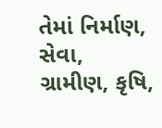તેમાં નિર્માણ, સેવા, ગ્રામીણ, કૃષિ,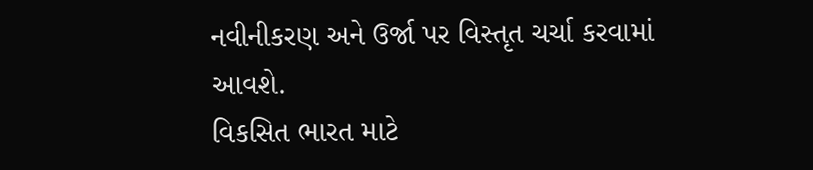નવીનીકરણ અને ઉર્જા પર વિસ્તૃત ચર્ચા કરવામાં આવશે.
વિકસિત ભારત માટે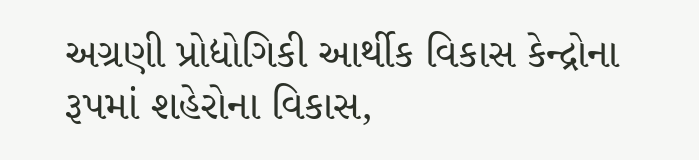અગ્રણી પ્રોદ્યોગિકી આર્થીક વિકાસ કેન્દ્રોના રૂપમાં શહેરોના વિકાસ,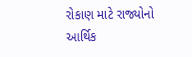રોકાણ માટે રાજ્યોનો આર્થિક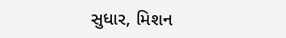સુધાર, મિશન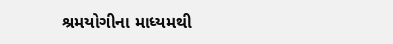શ્રમયોગીના માધ્યમથી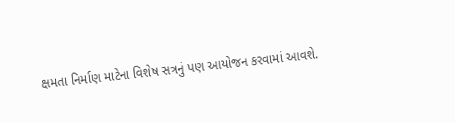ક્ષમતા નિર્માણ માટેના વિશેષ સત્રનું પણ આયોજન કરવામાં આવશે.